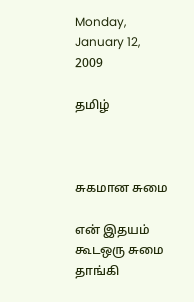Monday, January 12, 2009

தமிழ்



சுகமான சுமை

என் இதயம் கூடஒரு சுமை தாங்கி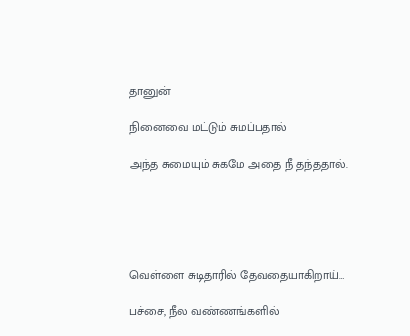தானுன்

நினைவை மட்டும் சுமப்பதால்

அந்த சுமையும் சுகமே அதை நீ தந்ததால்.





வெள்ளை சுடிதாரில் தேவதையாகிறாய்…

பச்சை, நீல வண்ணங்களில்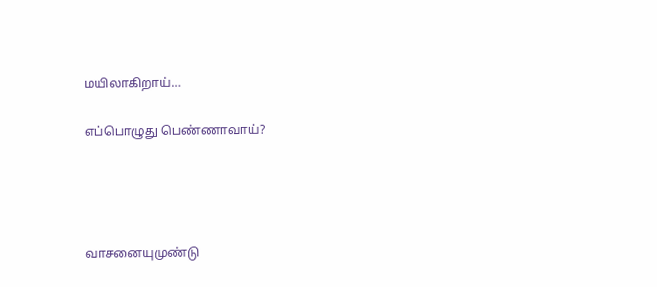மயிலாகிறாய்…

எப்பொழுது பெண்ணாவாய்?




வாசனையுமுண்டு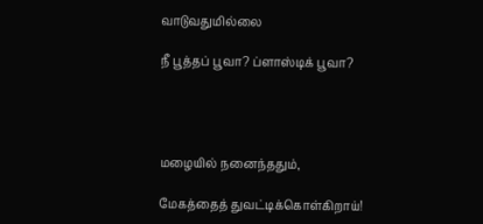வாடுவதுமில்லை

நீ பூத்தப் பூவா? ப்ளாஸ்டிக் பூவா?




மழையில் நனைந்ததும்,

மேகத்தைத் துவட்டிக்கொள்கிறாய்!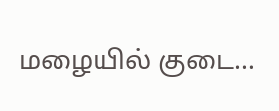மழையில் குடை…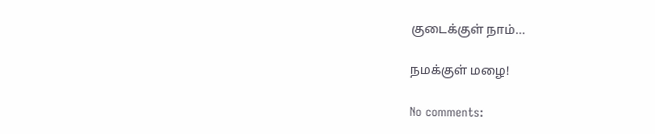குடைக்குள் நாம்…

நமக்குள் மழை!

No comments: